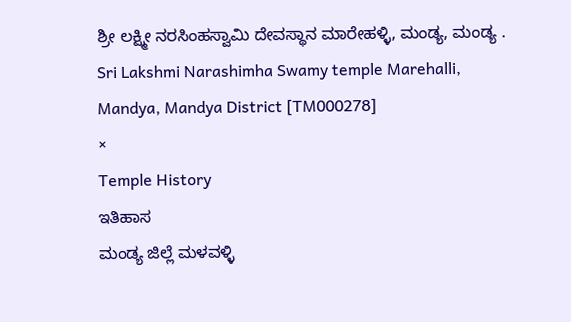ಶ್ರೀ ಲಕ್ಷ್ಮೀ ನರಸಿಂಹಸ್ವಾಮಿ ದೇವಸ್ಥಾನ ಮಾರೇಹಳ್ಳಿ, ಮಂಡ್ಯ, ಮಂಡ್ಯ .
Sri Lakshmi Narashimha Swamy temple Marehalli, Mandya, Mandya District [TM000278]
×
Temple History
ಇತಿಹಾಸ
ಮಂಡ್ಯ ಜಿಲ್ಲೆ ಮಳವಳ್ಳಿ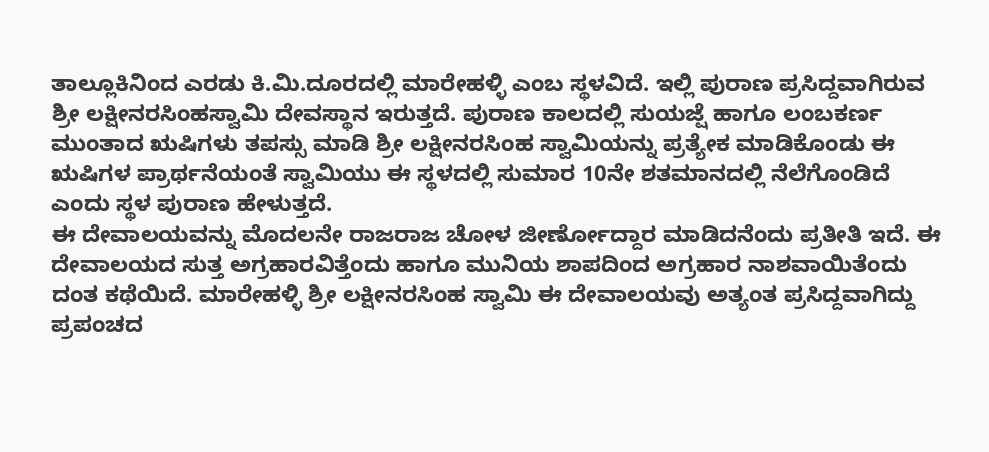ತಾಲ್ಲೂಕಿನಿಂದ ಎರಡು ಕಿ.ಮಿ.ದೂರದಲ್ಲಿ ಮಾರೇಹಳ್ಳಿ ಎಂಬ ಸ್ಥಳವಿದೆ. ಇಲ್ಲಿ ಪುರಾಣ ಪ್ರಸಿದ್ದವಾಗಿರುವ ಶ್ರೀ ಲಕ್ಷೀನರಸಿಂಹಸ್ವಾಮಿ ದೇವಸ್ಥಾನ ಇರುತ್ತದೆ. ಪುರಾಣ ಕಾಲದಲ್ಲಿ ಸುಯಜ್ಷೆ ಹಾಗೂ ಲಂಬಕರ್ಣ ಮುಂತಾದ ಋಷಿಗಳು ತಪಸ್ಸು ಮಾಡಿ ಶ್ರೀ ಲಕ್ಷೀನರಸಿಂಹ ಸ್ವಾಮಿಯನ್ನು ಪ್ರತ್ಯೇಕ ಮಾಡಿಕೊಂಡು ಈ ಋಷಿಗಳ ಪ್ರಾರ್ಥನೆಯಂತೆ ಸ್ವಾಮಿಯು ಈ ಸ್ಥಳದಲ್ಲಿ ಸುಮಾರ 10ನೇ ಶತಮಾನದಲ್ಲಿ ನೆಲೆಗೊಂಡಿದೆ ಎಂದು ಸ್ಥಳ ಪುರಾಣ ಹೇಳುತ್ತದೆ.
ಈ ದೇವಾಲಯವನ್ನು ಮೊದಲನೇ ರಾಜರಾಜ ಚೋಳ ಜೀರ್ಣೋದ್ದಾರ ಮಾಡಿದನೆಂದು ಪ್ರತೀತಿ ಇದೆ. ಈ ದೇವಾಲಯದ ಸುತ್ತ ಅಗ್ರಹಾರವಿತ್ತೆಂದು ಹಾಗೂ ಮುನಿಯ ಶಾಪದಿಂದ ಅಗ್ರಹಾರ ನಾಶವಾಯಿತೆಂದು ದಂತ ಕಥೆಯಿದೆ. ಮಾರೇಹಳ್ಳಿ ಶ್ರೀ ಲಕ್ಷೀನರಸಿಂಹ ಸ್ವಾಮಿ ಈ ದೇವಾಲಯವು ಅತ್ಯಂತ ಪ್ರಸಿದ್ದವಾಗಿದ್ದು ಪ್ರಪಂಚದ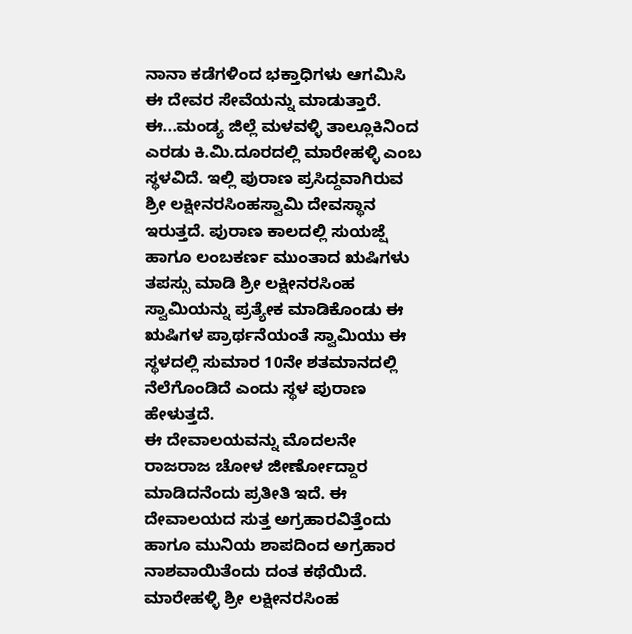ನಾನಾ ಕಡೆಗಳಿಂದ ಭಕ್ತಾಧಿಗಳು ಆಗಮಿಸಿ ಈ ದೇವರ ಸೇವೆಯನ್ನು ಮಾಡುತ್ತಾರೆ.
ಈ...ಮಂಡ್ಯ ಜಿಲ್ಲೆ ಮಳವಳ್ಳಿ ತಾಲ್ಲೂಕಿನಿಂದ ಎರಡು ಕಿ.ಮಿ.ದೂರದಲ್ಲಿ ಮಾರೇಹಳ್ಳಿ ಎಂಬ ಸ್ಥಳವಿದೆ. ಇಲ್ಲಿ ಪುರಾಣ ಪ್ರಸಿದ್ದವಾಗಿರುವ ಶ್ರೀ ಲಕ್ಷೀನರಸಿಂಹಸ್ವಾಮಿ ದೇವಸ್ಥಾನ ಇರುತ್ತದೆ. ಪುರಾಣ ಕಾಲದಲ್ಲಿ ಸುಯಜ್ಷೆ ಹಾಗೂ ಲಂಬಕರ್ಣ ಮುಂತಾದ ಋಷಿಗಳು ತಪಸ್ಸು ಮಾಡಿ ಶ್ರೀ ಲಕ್ಷೀನರಸಿಂಹ ಸ್ವಾಮಿಯನ್ನು ಪ್ರತ್ಯೇಕ ಮಾಡಿಕೊಂಡು ಈ ಋಷಿಗಳ ಪ್ರಾರ್ಥನೆಯಂತೆ ಸ್ವಾಮಿಯು ಈ ಸ್ಥಳದಲ್ಲಿ ಸುಮಾರ 10ನೇ ಶತಮಾನದಲ್ಲಿ ನೆಲೆಗೊಂಡಿದೆ ಎಂದು ಸ್ಥಳ ಪುರಾಣ ಹೇಳುತ್ತದೆ.
ಈ ದೇವಾಲಯವನ್ನು ಮೊದಲನೇ ರಾಜರಾಜ ಚೋಳ ಜೀರ್ಣೋದ್ದಾರ ಮಾಡಿದನೆಂದು ಪ್ರತೀತಿ ಇದೆ. ಈ ದೇವಾಲಯದ ಸುತ್ತ ಅಗ್ರಹಾರವಿತ್ತೆಂದು ಹಾಗೂ ಮುನಿಯ ಶಾಪದಿಂದ ಅಗ್ರಹಾರ ನಾಶವಾಯಿತೆಂದು ದಂತ ಕಥೆಯಿದೆ. ಮಾರೇಹಳ್ಳಿ ಶ್ರೀ ಲಕ್ಷೀನರಸಿಂಹ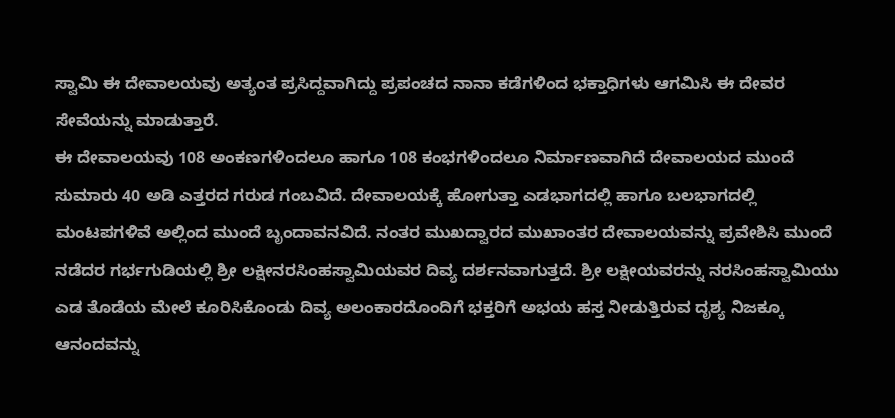ಸ್ವಾಮಿ ಈ ದೇವಾಲಯವು ಅತ್ಯಂತ ಪ್ರಸಿದ್ದವಾಗಿದ್ದು ಪ್ರಪಂಚದ ನಾನಾ ಕಡೆಗಳಿಂದ ಭಕ್ತಾಧಿಗಳು ಆಗಮಿಸಿ ಈ ದೇವರ ಸೇವೆಯನ್ನು ಮಾಡುತ್ತಾರೆ.
ಈ ದೇವಾಲಯವು 108 ಅಂಕಣಗಳಿಂದಲೂ ಹಾಗೂ 108 ಕಂಭಗಳಿಂದಲೂ ನಿರ್ಮಾಣವಾಗಿದೆ ದೇವಾಲಯದ ಮುಂದೆ ಸುಮಾರು 40 ಅಡಿ ಎತ್ತರದ ಗರುಡ ಗಂಬವಿದೆ. ದೇವಾಲಯಕ್ಕೆ ಹೋಗುತ್ತಾ ಎಡಭಾಗದಲ್ಲಿ ಹಾಗೂ ಬಲಭಾಗದಲ್ಲಿ ಮಂಟಪಗಳಿವೆ ಅಲ್ಲಿಂದ ಮುಂದೆ ಬೃಂದಾವನವಿದೆ. ನಂತರ ಮುಖದ್ವಾರದ ಮುಖಾಂತರ ದೇವಾಲಯವನ್ನು ಪ್ರವೇಶಿಸಿ ಮುಂದೆ ನಡೆದರ ಗರ್ಭಗುಡಿಯಲ್ಲಿ ಶ್ರೀ ಲಕ್ಷೀನರಸಿಂಹಸ್ವಾಮಿಯವರ ದಿವ್ಯ ದರ್ಶನವಾಗುತ್ತದೆ. ಶ್ರೀ ಲಕ್ಷೀಯವರನ್ನು ನರಸಿಂಹಸ್ವಾಮಿಯು ಎಡ ತೊಡೆಯ ಮೇಲೆ ಕೂರಿಸಿಕೊಂಡು ದಿವ್ಯ ಅಲಂಕಾರದೊಂದಿಗೆ ಭಕ್ತರಿಗೆ ಅಭಯ ಹಸ್ತ ನೀಡುತ್ತಿರುವ ದೃಶ್ಯ ನಿಜಕ್ಕೂ ಆನಂದವನ್ನು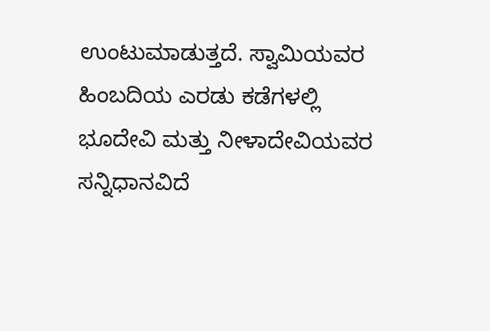ಉಂಟುಮಾಡುತ್ತದೆ. ಸ್ವಾಮಿಯವರ ಹಿಂಬದಿಯ ಎರಡು ಕಡೆಗಳಲ್ಲಿ ಭೂದೇವಿ ಮತ್ತು ನೀಳಾದೇವಿಯವರ ಸನ್ನಿಧಾನವಿದೆ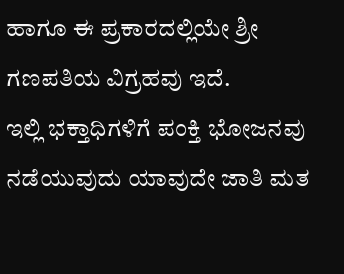ಹಾಗೂ ಈ ಪ್ರಕಾರದಲ್ಲಿಯೇ ಶ್ರೀ ಗಣಪತಿಯ ವಿಗ್ರಹವು ಇದೆ.
ಇಲ್ಲಿ ಭಕ್ತಾಧಿಗಳಿಗೆ ಪಂಕ್ತಿ ಭೋಜನವು ನಡೆಯುವುದು ಯಾವುದೇ ಜಾತಿ ಮತ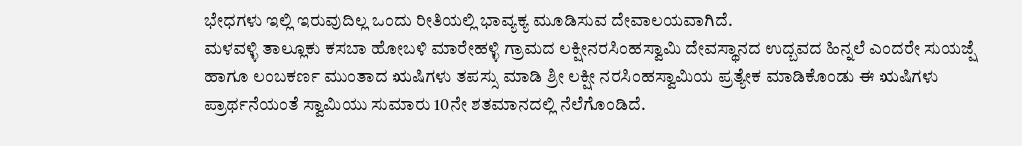ಭೇಧಗಳು ಇಲ್ಲಿ ಇರುವುದಿಲ್ಲ ಒಂದು ರೀತಿಯಲ್ಲಿ ಭಾವ್ಯಕ್ಯ ಮೂಡಿಸುವ ದೇವಾಲಯವಾಗಿದೆ.
ಮಳವಳ್ಳಿ ತಾಲ್ಲೂಕು ಕಸಬಾ ಹೋಬಳಿ ಮಾರೇಹಳ್ಳಿ ಗ್ರಾಮದ ಲಕ್ಷೀನರಸಿಂಹಸ್ವಾಮಿ ದೇವಸ್ಥಾನದ ಉದ್ಬವದ ಹಿನ್ನಲೆ ಎಂದರೇ ಸುಯಜ್ಷೆ ಹಾಗೂ ಲಂಬಕರ್ಣ ಮುಂತಾದ ಋಷಿಗಳು ತಪಸ್ಸು ಮಾಡಿ ಶ್ರೀ ಲಕ್ಷೀ ನರಸಿಂಹಸ್ವಾಮಿಯ ಪ್ರತ್ಯೇಕ ಮಾಡಿಕೊಂಡು ಈ ಋಷಿಗಳು ಪ್ರಾರ್ಥನೆಯಂತೆ ಸ್ವಾಮಿಯು ಸುಮಾರು 10ನೇ ಶತಮಾನದಲ್ಲಿ ನೆಲೆಗೊಂಡಿದೆ.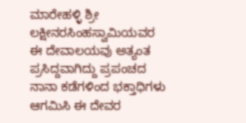ಮಾರೇಹಳ್ಳಿ ಶ್ರೀ ಲಕ್ಷೀನರಸಿಂಹಸ್ವಾಮಿಯವರ ಈ ದೇವಾಲಯವು ಅತ್ಯಂತ ಪ್ರಸಿದ್ದವಾಗಿದ್ದು ಪ್ರಪಂಚದ ನಾನಾ ಕಡೆಗಳಿಂದ ಭಕ್ತಾಧಿಗಳು ಆಗಮಿಸಿ ಈ ದೇವರ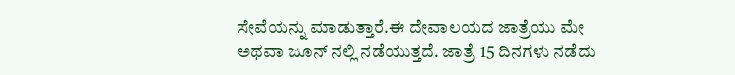ಸೇವೆಯನ್ನು ಮಾಡುತ್ತಾರೆ.ಈ ದೇವಾಲಯದ ಜಾತ್ರೆಯು ಮೇ ಅಥವಾ ಜೂನ್ ನಲ್ಲಿ ನಡೆಯುತ್ತದೆ. ಜಾತ್ರೆ 15 ದಿನಗಳು ನಡೆದು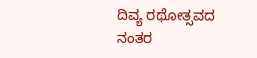ದಿವ್ಯ ರಥೋತ್ಸವದ ನಂತರ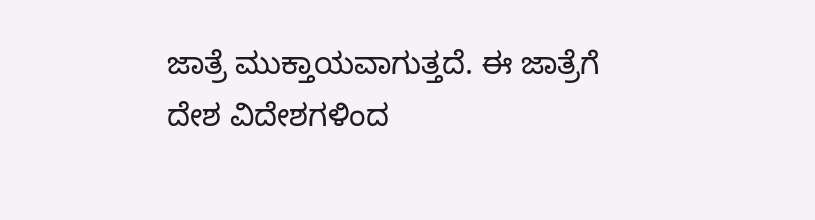ಜಾತ್ರೆ ಮುಕ್ತಾಯವಾಗುತ್ತದೆ. ಈ ಜಾತ್ರೆಗೆ ದೇಶ ವಿದೇಶಗಳಿಂದ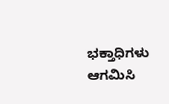ಭಕ್ತಾಧಿಗಳು ಆಗಮಿಸಿ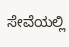ಸೇವೆಯಲ್ಲಿ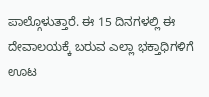ಪಾಲ್ಗೊಳುತ್ತಾರೆ. ಈ 15 ದಿನಗಳಲ್ಲಿ ಈ ದೇವಾಲಯಕ್ಕೆ ಬರುವ ಎಲ್ಲಾ ಭಕ್ತಾಧಿಗಳಿಗೆ ಊಟ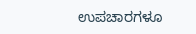ಉಪಚಾರಗಳೂ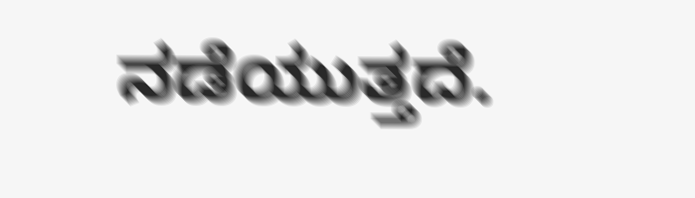ನಡೆಯುತ್ತದೆ.